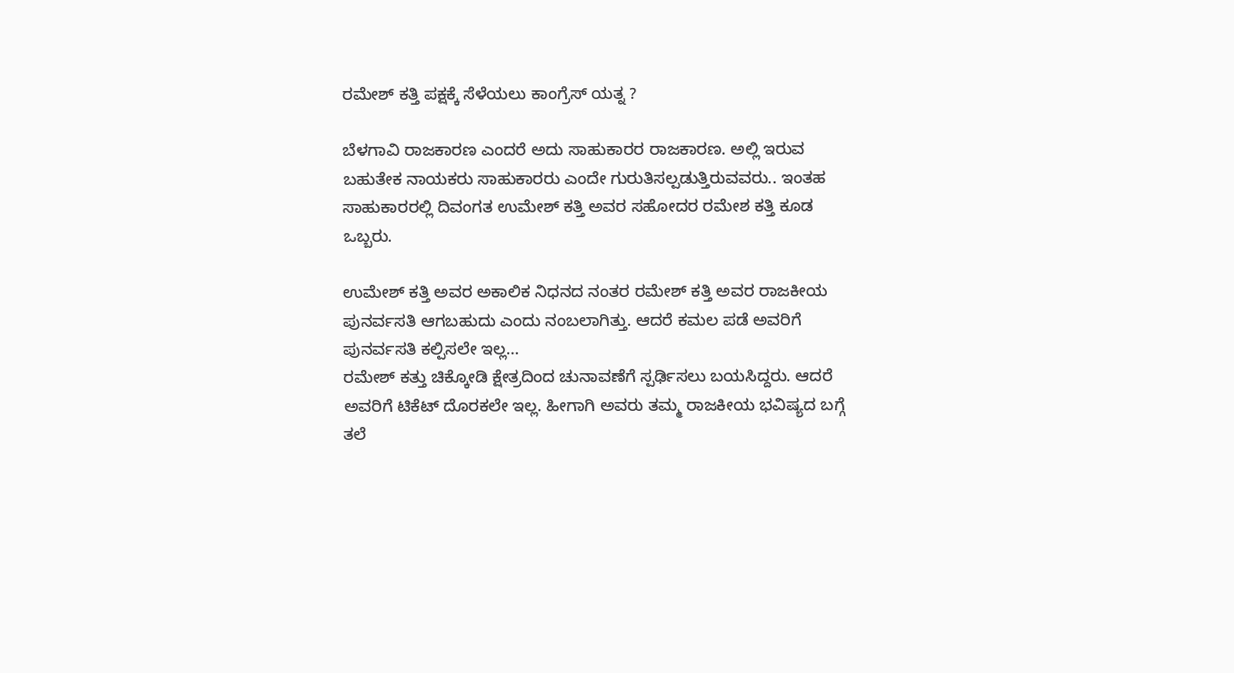ರಮೇಶ್ ಕತ್ತಿ ಪಕ್ಷಕ್ಕೆ ಸೆಳೆಯಲು ಕಾಂಗ್ರೆಸ್ ಯತ್ನ ?

ಬೆಳಗಾವಿ ರಾಜಕಾರಣ ಎಂದರೆ ಅದು ಸಾಹುಕಾರರ ರಾಜಕಾರಣ. ಅಲ್ಲಿ ಇರುವ ಬಹುತೇಕ ನಾಯಕರು ಸಾಹುಕಾರರು ಎಂದೇ ಗುರುತಿಸಲ್ಪಡುತ್ತಿರುವವರು.. ಇಂತಹ ಸಾಹುಕಾರರಲ್ಲಿ ದಿವಂಗತ ಉಮೇಶ್ ಕತ್ತಿ ಅವರ ಸಹೋದರ ರಮೇಶ ಕತ್ತಿ ಕೂಡ ಒಬ್ಬರು.

ಉಮೇಶ್ ಕತ್ತಿ ಅವರ ಅಕಾಲಿಕ ನಿಧನದ ನಂತರ ರಮೇಶ್ ಕತ್ತಿ ಅವರ ರಾಜಕೀಯ ಪುನರ್ವಸತಿ ಆಗಬಹುದು ಎಂದು ನಂಬಲಾಗಿತ್ತು. ಆದರೆ ಕಮಲ ಪಡೆ ಅವರಿಗೆ ಪುನರ್ವಸತಿ ಕಲ್ಪಿಸಲೇ ಇಲ್ಲ…
ರಮೇಶ್ ಕತ್ತು ಚಿಕ್ಕೋಡಿ ಕ್ಷೇತ್ರದಿಂದ ಚುನಾವಣೆಗೆ ಸ್ಪರ್ಢಿಸಲು ಬಯಸಿದ್ದರು. ಆದರೆ ಅವರಿಗೆ ಟಿಕೆಟ್ ದೊರಕಲೇ ಇಲ್ಲ. ಹೀಗಾಗಿ ಅವರು ತಮ್ಮ ರಾಜಕೀಯ ಭವಿಷ್ಯದ ಬಗ್ಗೆ ತಲೆ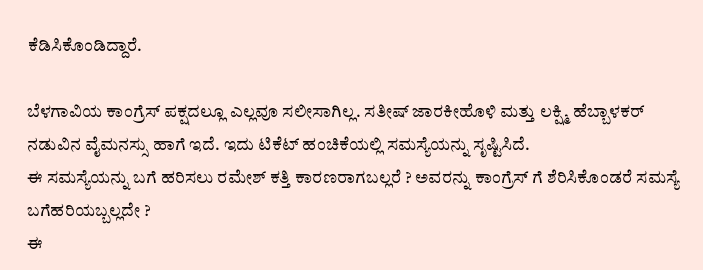ಕೆಡಿಸಿಕೊಂಡಿದ್ದಾರೆ.

ಬೆಳಗಾವಿಯ ಕಾಂಗ್ರೆಸ್ ಪಕ್ಷದಲ್ಲೂ ಎಲ್ಲವೂ ಸಲೀಸಾಗಿಲ್ಲ. ಸತೀಷ್ ಜಾರಕೀಹೊಳಿ ಮತ್ತು ಲಕ್ಷ್ಮಿ ಹೆಬ್ಬಾಳಕರ್ ನಡುವಿನ ವೈಮನಸ್ಸು ಹಾಗೆ ಇದೆ. ಇದು ಟಿಕೆಟ್ ಹಂಚಿಕೆಯಲ್ಲಿ ಸಮಸ್ಯೆಯನ್ನು ಸೃಷ್ಟಿಸಿದೆ.
ಈ ಸಮಸ್ಯೆಯನ್ನು ಬಗೆ ಹರಿಸಲು ರಮೇಶ್ ಕತ್ತಿ ಕಾರಣರಾಗಬಲ್ಲರೆ ? ಅವರನ್ನು ಕಾಂಗ್ರೆಸ್ ಗೆ ಶೆರಿಸಿಕೊಂಡರೆ ಸಮಸ್ಯೆ ಬಗೆಹರಿಯಬ್ಬಲ್ಲದೇ ?
ಈ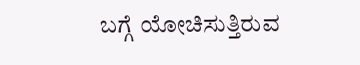ಬಗ್ಗೆ ಯೋಚಿಸುತ್ತಿರುವ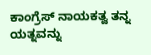ಕಾಂಗ್ರೆಸ್ ನಾಯಕತ್ವ ತನ್ನ ಯತ್ನವನ್ನು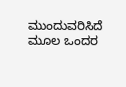ಮುಂದುವರಿಸಿದೆ ಮೂಲ ಒಂದರ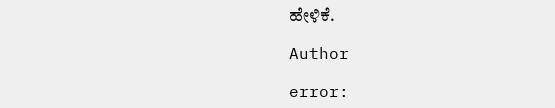ಹೇಳಿಕೆ.

Author

error: